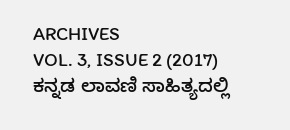ARCHIVES
VOL. 3, ISSUE 2 (2017)
ಕನ್ನಡ ಲಾವಣಿ ಸಾಹಿತ್ಯದಲ್ಲಿ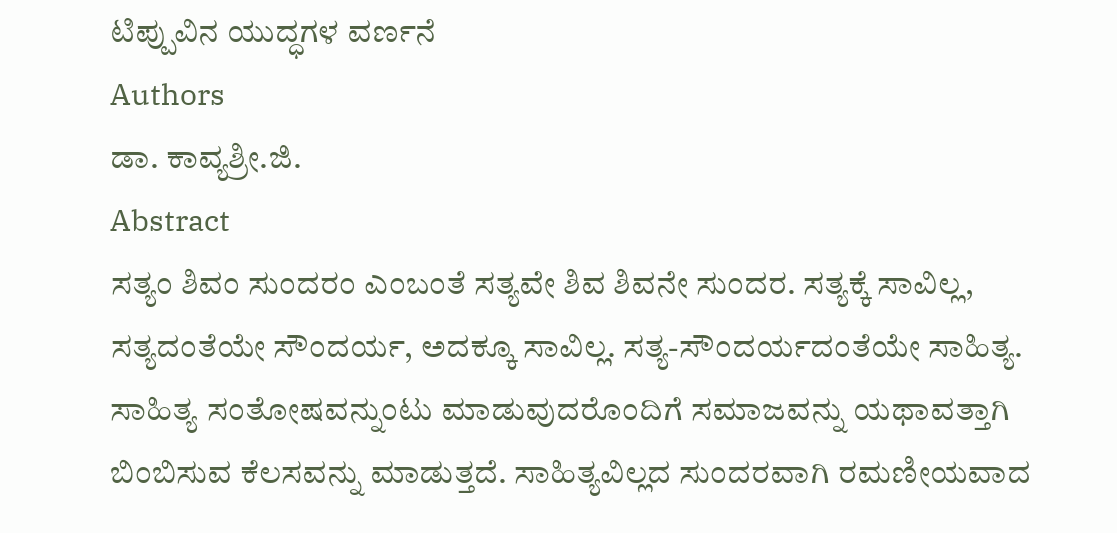ಟಿಪ್ಪುವಿನ ಯುದ್ಧಗಳ ವರ್ಣನೆ
Authors
ಡಾ. ಕಾವ್ಯಶ್ರೀ.ಜಿ.
Abstract
ಸತ್ಯಂ ಶಿವಂ ಸುಂದರಂ ಎಂಬಂತೆ ಸತ್ಯವೇ ಶಿವ ಶಿವನೇ ಸುಂದರ. ಸತ್ಯಕ್ಕೆ ಸಾವಿಲ್ಲ, ಸತ್ಯದಂತೆಯೇ ಸೌಂದರ್ಯ, ಅದಕ್ಕೂ ಸಾವಿಲ್ಲ. ಸತ್ಯ-ಸೌಂದರ್ಯದಂತೆಯೇ ಸಾಹಿತ್ಯ. ಸಾಹಿತ್ಯ ಸಂತೋಷವನ್ನುಂಟು ಮಾಡುವುದರೊಂದಿಗೆ ಸಮಾಜವನ್ನು ಯಥಾವತ್ತಾಗಿ ಬಿಂಬಿಸುವ ಕೆಲಸವನ್ನು ಮಾಡುತ್ತದೆ. ಸಾಹಿತ್ಯವಿಲ್ಲದ ಸುಂದರವಾಗಿ ರಮಣೀಯವಾದ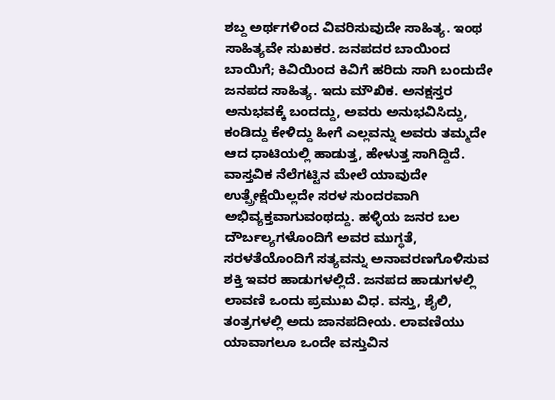ಶಬ್ದ ಅರ್ಥಗಳಿಂದ ವಿವರಿಸುವುದೇ ಸಾಹಿತ್ಯ. ಇಂಥ ಸಾಹಿತ್ಯವೇ ಸುಖಕರ. ಜನಪದರ ಬಾಯಿಂದ ಬಾಯಿಗೆ; ಕಿವಿಯಿಂದ ಕಿವಿಗೆ ಹರಿದು ಸಾಗಿ ಬಂದುದೇ ಜನಪದ ಸಾಹಿತ್ಯ. ಇದು ಮೌಖಿಕ. ಅನಕ್ಷಸ್ತರ ಅನುಭವಕ್ಕೆ ಬಂದದ್ದು, ಅವರು ಅನುಭವಿಸಿದ್ದು, ಕಂಡಿದ್ದು ಕೇಳಿದ್ದು ಹೀಗೆ ಎಲ್ಲವನ್ನು ಅವರು ತಮ್ಮದೇ ಆದ ಧಾಟಿಯಲ್ಲಿ ಹಾಡುತ್ತ, ಹೇಳುತ್ತ ಸಾಗಿದ್ದಿದೆ. ವಾಸ್ತವಿಕ ನೆಲೆಗಟ್ಟಿನ ಮೇಲೆ ಯಾವುದೇ ಉತ್ಪ್ರೇಕ್ಷೆಯಿಲ್ಲದೇ ಸರಳ ಸುಂದರವಾಗಿ ಅಭಿವ್ಯಕ್ತವಾಗುವಂಥದ್ದು. ಹಳ್ಳಿಯ ಜನರ ಬಲ ದೌರ್ಬಲ್ಯಗಳೊಂದಿಗೆ ಅವರ ಮುಗ್ಧತೆ, ಸರಳತೆಯೊಂದಿಗೆ ಸತ್ಯವನ್ನು ಅನಾವರಣಗೊಳಿಸುವ ಶಕ್ತಿ ಇವರ ಹಾಡುಗಳಲ್ಲಿದೆ. ಜನಪದ ಹಾಡುಗಳಲ್ಲಿ ಲಾವಣಿ ಒಂದು ಪ್ರಮುಖ ವಿಧ. ವಸ್ತು, ಶೈಲಿ, ತಂತ್ರಗಳಲ್ಲಿ ಅದು ಜಾನಪದೀಯ. ಲಾವಣಿಯು ಯಾವಾಗಲೂ ಒಂದೇ ವಸ್ತುವಿನ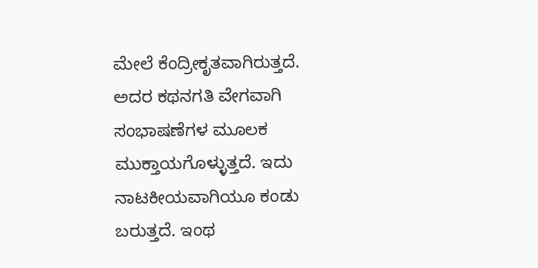ಮೇಲೆ ಕೆಂದ್ರೀಕೃತವಾಗಿರುತ್ತದೆ. ಅದರ ಕಥನಗತಿ ವೇಗವಾಗಿ ಸಂಭಾಷಣೆಗಳ ಮೂಲಕ ಮುಕ್ತಾಯಗೊಳ್ಳುತ್ತದೆ. ಇದು ನಾಟಕೀಯವಾಗಿಯೂ ಕಂಡು ಬರುತ್ತದೆ. ಇಂಥ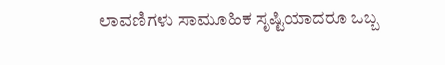ಲಾವಣಿಗಳು ಸಾಮೂಹಿಕ ಸೃಷ್ಟಿಯಾದರೂ ಒಬ್ಬ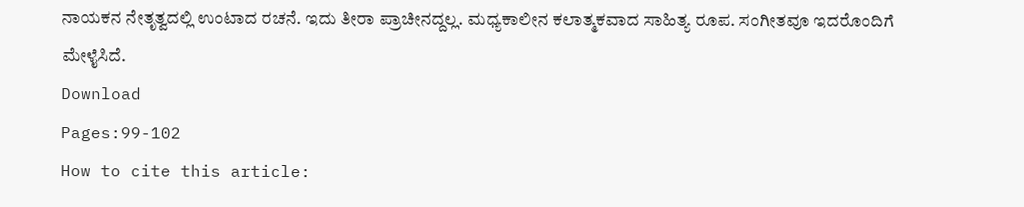ನಾಯಕನ ನೇತೃತ್ವದಲ್ಲಿ ಉಂಟಾದ ರಚನೆ. ಇದು ತೀರಾ ಪ್ರಾಚೀನದ್ದಲ್ಲ. ಮಧ್ಯಕಾಲೀನ ಕಲಾತ್ಮಕವಾದ ಸಾಹಿತ್ಯ ರೂಪ. ಸಂಗೀತವೂ ಇದರೊಂದಿಗೆ ಮೇಳೈಸಿದೆ.
Download
Pages:99-102
How to cite this article: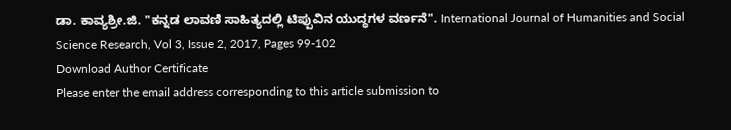ಡಾ. ಕಾವ್ಯಶ್ರೀ.ಜಿ. "ಕನ್ನಡ ಲಾವಣಿ ಸಾಹಿತ್ಯದಲ್ಲಿ ಟಿಪ್ಪುವಿನ ಯುದ್ಧಗಳ ವರ್ಣನೆ". International Journal of Humanities and Social Science Research, Vol 3, Issue 2, 2017, Pages 99-102
Download Author Certificate
Please enter the email address corresponding to this article submission to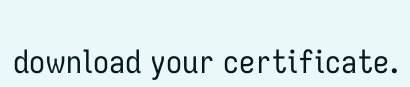download your certificate.